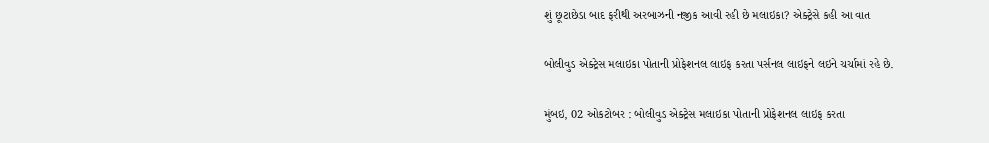શું છૂટાછેડા બાદ ફરીથી અરબાઝની નજીક આવી રહી છે મલાઇકા? એક્ટ્રેસે કહી આ વાત

બોલીવુડ એક્ટ્રેસ મલાઇકા પોતાની પ્રોફેશનલ લાઇફ કરતા પર્સનલ લાઇફને લઇને ચર્ચામાં રહે છે.

મુંબઇ, 02 ઓકટોબર : બોલીવુડ એક્ટ્રેસ મલાઇકા પોતાની પ્રોફેશનલ લાઇફ કરતા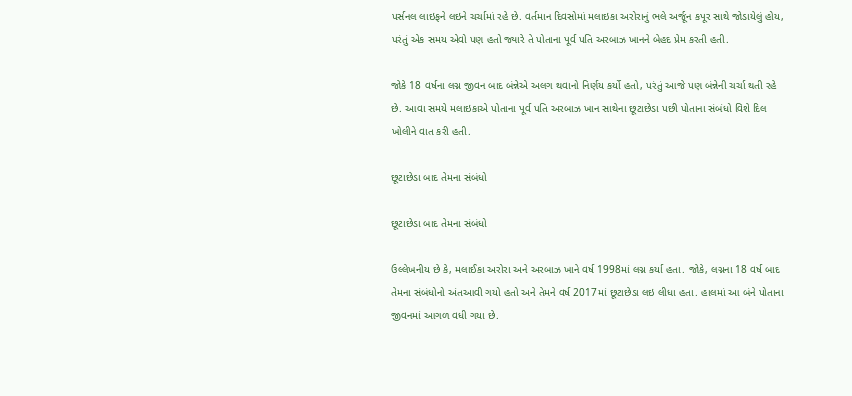પર્સનલ લાઇફને લઇને ચર્ચામાં રહે છે. વર્તમાન દિવસોમાં મલાઇકા અરોરાનું ભલે અર્જૂન કપૂર સાથે જોડાયેલું હોય, પરંતું એક સમય એવો પણ હતો જ્યારે તે પોતાના પૂર્વ પતિ અરબાઝ ખાનને બેહદ પ્રેમ કરતી હતી.

જોકે 18 વર્ષના લગ્ન જીવન બાદ બંન્નેએ અલગ થવાનો નિર્ણય કર્યો હતો, પરંતું આજે પણ બંન્નેની ચર્ચા થતી રહે છે. આવા સમયે મલાઇકાએ પોતાના પૂર્વ પતિ અરબાઝ ખાન સાથેના છૂટાછેડા પછી પોતાના સંબંધો વિશે દિલ ખોલીને વાત કરી હતી.

છૂટાછેડા બાદ તેમના સંબંધો

છૂટાછેડા બાદ તેમના સંબંધો

ઉલ્લેખનીય છે કે, મલાઈકા અરોરા અને અરબાઝ ખાને વર્ષ 1998માં લગ્ન કર્યા હતા. જોકે, લગ્નના 18 વર્ષ બાદ તેમના સંબંધોનો અંતઆવી ગયો હતો અને તેમને વર્ષ 2017માં છૂટાછેડા લઇ લીધા હતા. હાલમાં આ બંને પોતાના જીવનમાં આગળ વધી ગયા છે.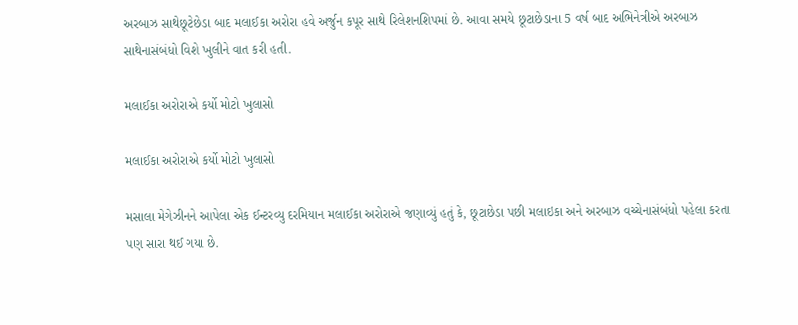અરબાઝ સાથેછૂટેછેડા બાદ મલાઈકા અરોરા હવે અર્જુન કપૂર સાથે રિલેશનશિપમાં છે. આવા સમયે છૂટાછેડાના 5 વર્ષ બાદ અભિનેત્રીએ અરબાઝ સાથેનાસંબંધો વિશે ખુલીને વાત કરી હતી.

મલાઈકા અરોરાએ કર્યો મોટો ખુલાસો

મલાઈકા અરોરાએ કર્યો મોટો ખુલાસો

મસાલા મેગેઝીનને આપેલા એક ઈન્ટરવ્યુ દરમિયાન મલાઈકા અરોરાએ જણાવ્યું હતું કે, છૂટાછેડા પછી મલાઇકા અને અરબાઝ વચ્ચેનાસંબંધો પહેલા કરતા પણ સારા થઈ ગયા છે.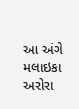આ અંગે મલાઇકા અરોરા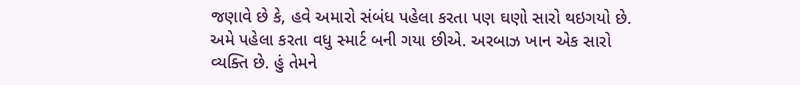જણાવે છે કે, હવે અમારો સંબંધ પહેલા કરતા પણ ઘણો સારો થઇગયો છે. અમે પહેલા કરતા વધુ સ્માર્ટ બની ગયા છીએ. અરબાઝ ખાન એક સારો વ્યક્તિ છે. હું તેમને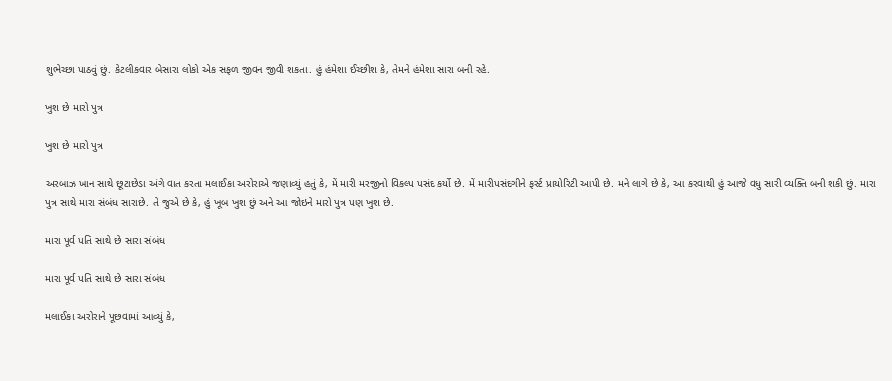શુભેચ્છા પાઠવું છું. કેટલીકવાર બેસારા લોકો એક સફળ જીવન જીવી શકતા. હું હંમેશા ઈચ્છીશ કે, તેમને હંમેશા સારા બની રહે.

ખુશ છે મારો પુત્ર

ખુશ છે મારો પુત્ર

અરબાઝ ખાન સાથે છૂટાછેડા અંગે વાત કરતા મલાઈકા અરોરાએ જણાવ્યું હતું કે, મેં મારી મરજીનો વિકલ્પ પસંદ કર્યો છે. મેં મારીપસંદગીને ફર્સ્ટ પ્રાયોરિટી આપી છે. મને લાગે છે કે, આ કરવાથી હું આજે વધુ સારી વ્યક્તિ બની શકી છું. મારા પુત્ર સાથે મારા સંબંધ સારાછે. તે જુએ છે કે, હું ખૂબ ખુશ છું અને આ જોઇને મારો પુત્ર પણ ખુશ છે.

મારા પૂર્વ પતિ સાથે છે સારા સંબંધ

મારા પૂર્વ પતિ સાથે છે સારા સંબંધ

મલાઈકા અરોરાને પૂછવામાં આવ્યું કે,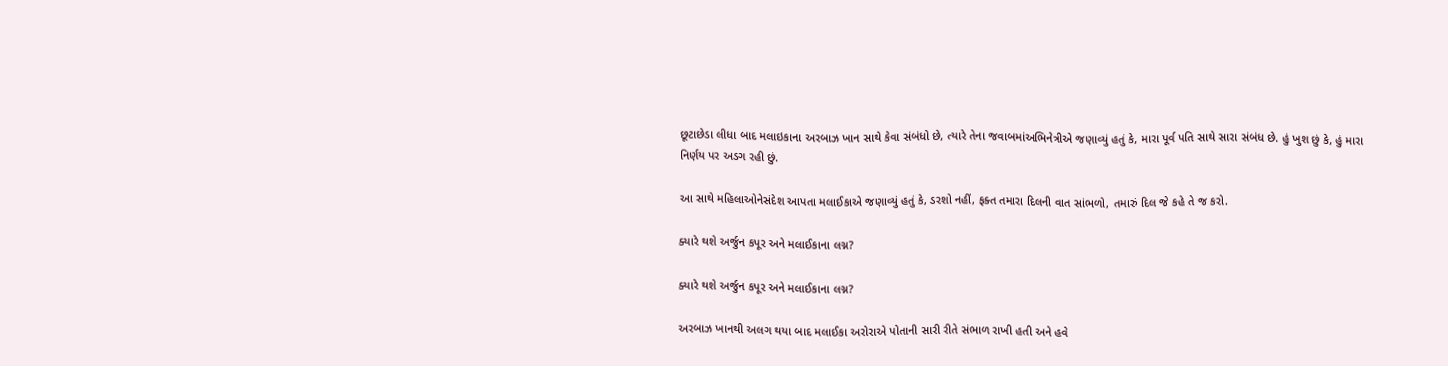છૂટાછેડા લીધા બાદ મલાઇકાના અરબાઝ ખાન સાથે કેવા સંબંધો છે, ત્યારે તેના જવાબમાંઅભિનેત્રીએ જણાવ્યું હતું કે, મારા પૂર્વ પતિ સાથે સારા સંબંધ છે. હું ખુશ છું કે, હું મારા નિર્ણય પર અડગ રહી છું.

આ સાથે મહિલાઓનેસંદેશ આપતા મલાઈકાએ જણાવ્યું હતું કે, ડરશો નહીં, ફક્ત તમારા દિલની વાત સાંભળો, તમારું દિલ જે કહે તે જ કરો.

ક્યારે થશે અર્જુન કપૂર અને મલાઈકાના લગ્ન?

ક્યારે થશે અર્જુન કપૂર અને મલાઈકાના લગ્ન?

અરબાઝ ખાનથી અલગ થયા બાદ મલાઈકા અરોરાએ પોતાની સારી રીતે સંભાળ રાખી હતી અને હવે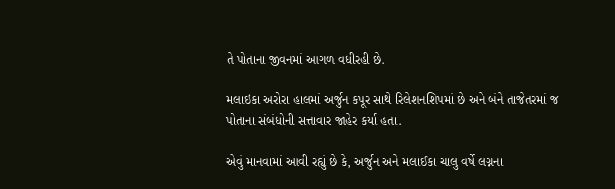તે પોતાના જીવનમાં આગળ વધીરહી છે.

મલાઇકા અરોરા હાલમાં અર્જુન કપૂર સાથે રિલેશનશિપમાં છે અને બંને તાજેતરમાં જ પોતાના સંબંધોની સત્તાવાર જાહેર કર્યા હતા.

એવું માનવામાં આવી રહ્યું છે કે, અર્જુન અને મલાઈકા ચાલુ વર્ષે લગ્નના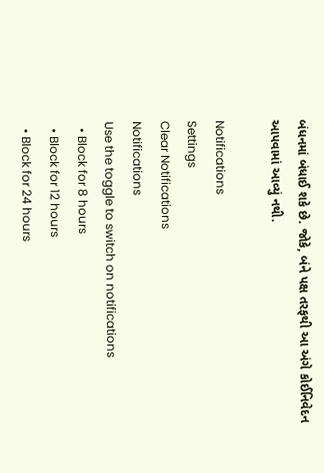બંધનમાં બંધાઈ શકે છે. જોકે, બંને પક્ષ તરફથી આ અંગે કોઈનિવેદન આપવામાં આવ્યું નથી.

Notifications
Settings
Clear Notifications
Notifications
Use the toggle to switch on notifications
  • Block for 8 hours
  • Block for 12 hours
  • Block for 24 hours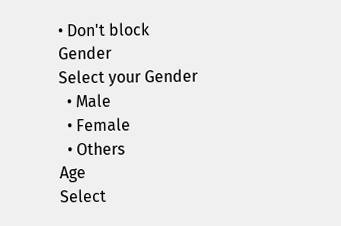• Don't block
Gender
Select your Gender
  • Male
  • Female
  • Others
Age
Select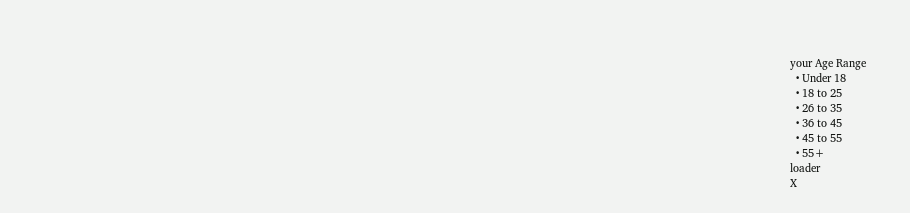your Age Range
  • Under 18
  • 18 to 25
  • 26 to 35
  • 36 to 45
  • 45 to 55
  • 55+
loader
X